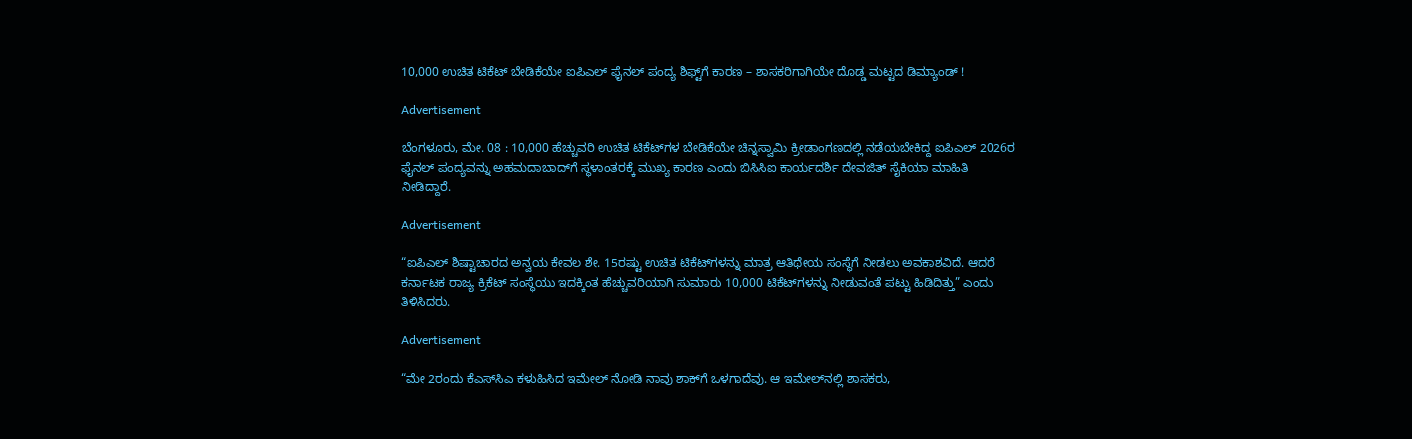10,000 ಉಚಿತ ಟಿಕೆಟ್ ಬೇಡಿಕೆಯೇ ಐಪಿಎಲ್ ಫೈನಲ್ ಪಂದ್ಯ ಶಿಫ್ಟ್‌ಗೆ ಕಾರಣ – ಶಾಸಕರಿಗಾಗಿಯೇ ದೊಡ್ಡ ಮಟ್ಟದ ಡಿಮ್ಯಾಂಡ್ !

Advertisement

ಬೆಂಗಳೂರು, ಮೇ. 08 : 10,000 ಹೆಚ್ಚುವರಿ ಉಚಿತ ಟಿಕೆಟ್‌ಗಳ ಬೇಡಿಕೆಯೇ ಚಿನ್ನಸ್ವಾಮಿ ಕ್ರೀಡಾಂಗಣದಲ್ಲಿ ನಡೆಯಬೇಕಿದ್ದ ಐಪಿಎಲ್ 2026ರ ಫೈನಲ್ ಪಂದ್ಯವನ್ನು ಅಹಮದಾಬಾದ್‌ಗೆ ಸ್ಥಳಾಂತರಕ್ಕೆ ಮುಖ್ಯ ಕಾರಣ ಎಂದು ಬಿಸಿಸಿಐ ಕಾರ್ಯದರ್ಶಿ ದೇವಜಿತ್ ಸೈಕಿಯಾ ಮಾಹಿತಿ ನೀಡಿದ್ದಾರೆ.

Advertisement

“ಐಪಿಎಲ್ ಶಿಷ್ಟಾಚಾರದ ಅನ್ವಯ ಕೇವಲ ಶೇ. 15ರಷ್ಟು ಉಚಿತ ಟಿಕೆಟ್‌ಗಳನ್ನು ಮಾತ್ರ ಆತಿಥೇಯ ಸಂಸ್ಥೆಗೆ ನೀಡಲು ಅವಕಾಶವಿದೆ. ಆದರೆ ಕರ್ನಾಟಕ ರಾಜ್ಯ ಕ್ರಿಕೆಟ್ ಸಂಸ್ಥೆಯು ಇದಕ್ಕಿಂತ ಹೆಚ್ಚುವರಿಯಾಗಿ ಸುಮಾರು 10,000 ಟಿಕೆಟ್‌ಗಳನ್ನು ನೀಡುವಂತೆ ಪಟ್ಟು ಹಿಡಿದಿತ್ತು” ಎಂದು ತಿಳಿಸಿದರು.

Advertisement

“ಮೇ 2ರಂದು ಕೆಎಸ್‌ಸಿಎ ಕಳುಹಿಸಿದ ಇಮೇಲ್ ನೋಡಿ ನಾವು ಶಾಕ್‌ಗೆ ಒಳಗಾದೆವು. ಆ ಇಮೇಲ್‌ನಲ್ಲಿ ಶಾಸಕರು,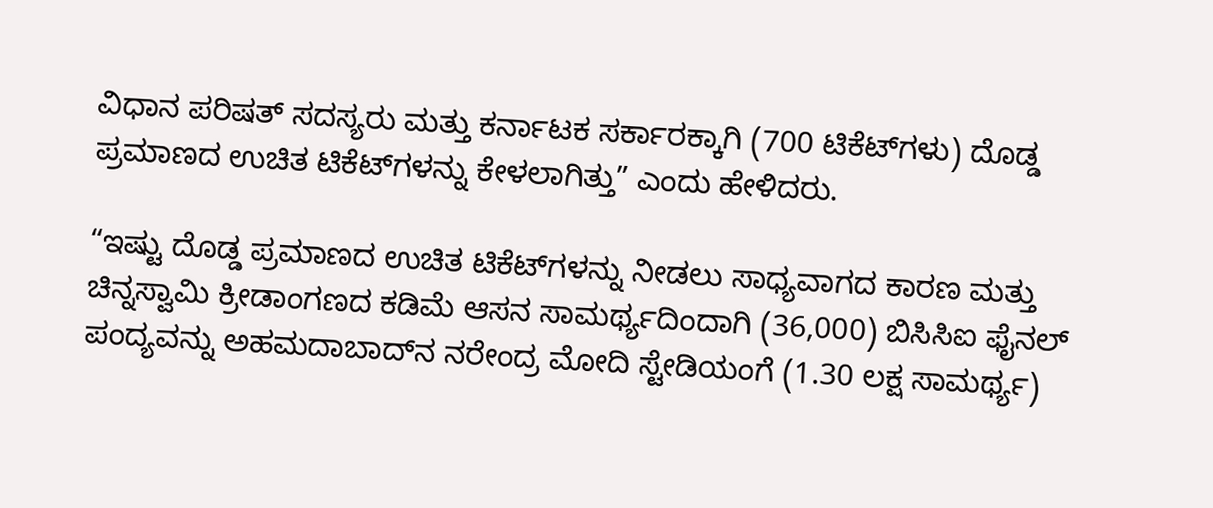ವಿಧಾನ ಪರಿಷತ್ ಸದಸ್ಯರು ಮತ್ತು ಕರ್ನಾಟಕ ಸರ್ಕಾರಕ್ಕಾಗಿ (700 ಟಿಕೆಟ್‌ಗಳು) ದೊಡ್ಡ ಪ್ರಮಾಣದ ಉಚಿತ ಟಿಕೆಟ್‌ಗಳನ್ನು ಕೇಳಲಾಗಿತ್ತು” ಎಂದು ಹೇಳಿದರು.

“ಇಷ್ಟು ದೊಡ್ಡ ಪ್ರಮಾಣದ ಉಚಿತ ಟಿಕೆಟ್‌ಗಳನ್ನು ನೀಡಲು ಸಾಧ್ಯವಾಗದ ಕಾರಣ ಮತ್ತು ಚಿನ್ನಸ್ವಾಮಿ ಕ್ರೀಡಾಂಗಣದ ಕಡಿಮೆ ಆಸನ ಸಾಮರ್ಥ್ಯದಿಂದಾಗಿ (36,000) ಬಿಸಿಸಿಐ ಫೈನಲ್ ಪಂದ್ಯವನ್ನು ಅಹಮದಾಬಾದ್‌ನ ನರೇಂದ್ರ ಮೋದಿ ಸ್ಟೇಡಿಯಂಗೆ (1.30 ಲಕ್ಷ ಸಾಮರ್ಥ್ಯ)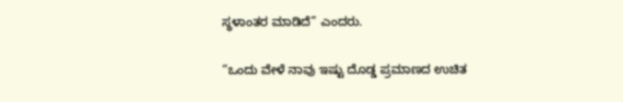ಸ್ಥಳಾಂತರ ಮಾಡಿದೆ” ಎಂದರು.

“ಒಂದು ವೇಳೆ ನಾವು ಇಷ್ಟು ದೊಡ್ಡ ಪ್ರಮಾಣದ ಉಚಿತ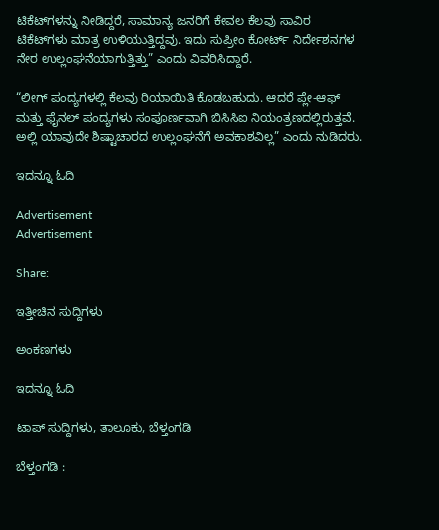ಟಿಕೆಟ್‌ಗಳನ್ನು ನೀಡಿದ್ದರೆ, ಸಾಮಾನ್ಯ ಜನರಿಗೆ ಕೇವಲ ಕೆಲವು ಸಾವಿರ ಟಿಕೆಟ್‌ಗಳು ಮಾತ್ರ ಉಳಿಯುತ್ತಿದ್ದವು. ಇದು ಸುಪ್ರೀಂ ಕೋರ್ಟ್ ನಿರ್ದೇಶನಗಳ ನೇರ ಉಲ್ಲಂಘನೆಯಾಗುತ್ತಿತ್ತು” ಎಂದು ವಿವರಿಸಿದ್ದಾರೆ.

“ಲೀಗ್ ಪಂದ್ಯಗಳಲ್ಲಿ ಕೆಲವು ರಿಯಾಯಿತಿ ಕೊಡಬಹುದು. ಆದರೆ ಪ್ಲೇ-ಆಫ್ ಮತ್ತು ಫೈನಲ್ ಪಂದ್ಯಗಳು ಸಂಪೂರ್ಣವಾಗಿ ಬಿಸಿಸಿಐ ನಿಯಂತ್ರಣದಲ್ಲಿರುತ್ತವೆ. ಅಲ್ಲಿ ಯಾವುದೇ ಶಿಷ್ಟಾಚಾರದ ಉಲ್ಲಂಘನೆಗೆ ಅವಕಾಶವಿಲ್ಲ” ಎಂದು ನುಡಿದರು.

ಇದನ್ನೂ ಓದಿ

Advertisement
Advertisement

Share:

ಇತ್ತೀಚಿನ ಸುದ್ದಿಗಳು

ಅಂಕಣಗಳು

ಇದನ್ನೂ ಓದಿ

ಟಾಪ್ ಸುದ್ದಿಗಳು, ತಾಲೂಕು, ಬೆಳ್ತಂಗಡಿ

ಬೆಳ್ತಂಗಡಿ :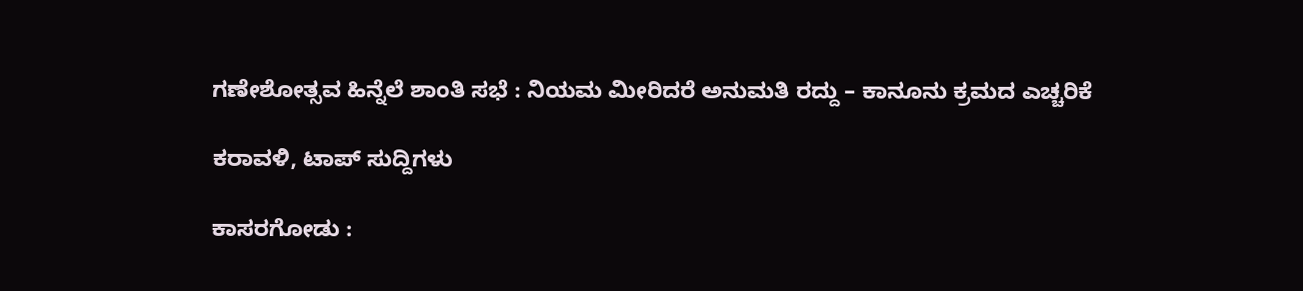ಗಣೇಶೋತ್ಸವ ಹಿನ್ನೆಲೆ ಶಾಂತಿ ಸಭೆ : ನಿಯಮ ಮೀರಿದರೆ ಅನುಮತಿ ರದ್ದು – ಕಾನೂನು ಕ್ರಮದ ಎಚ್ಚರಿಕೆ

ಕರಾವಳಿ, ಟಾಪ್ ಸುದ್ದಿಗಳು

ಕಾಸರಗೋಡು :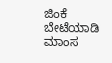ಜಿಂಕೆ ಬೇಟೆಯಾಡಿ ಮಾಂಸ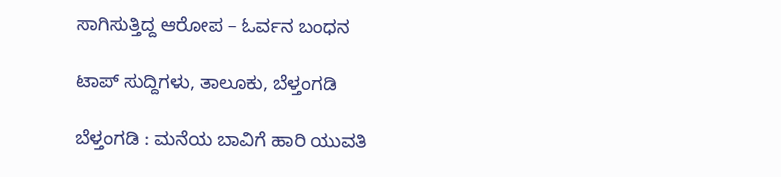ಸಾಗಿಸುತ್ತಿದ್ದ ಆರೋಪ – ಓರ್ವನ ಬಂಧನ

ಟಾಪ್ ಸುದ್ದಿಗಳು, ತಾಲೂಕು, ಬೆಳ್ತಂಗಡಿ

ಬೆಳ್ತಂಗಡಿ : ಮನೆಯ ಬಾವಿಗೆ ಹಾರಿ ಯುವತಿ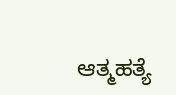ಆತ್ಮಹತ್ಯೆ